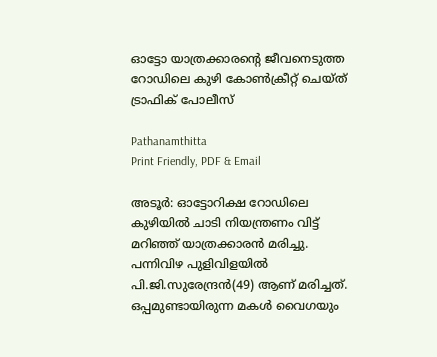ഓട്ടോ യാത്രക്കാരന്റെ ജീവനെടുത്ത റോഡിലെ കുഴി കോൺക്രീറ്റ് ചെയ്ത് ട്രാഫിക് പോലീസ്

Pathanamthitta
Print Friendly, PDF & Email

അടൂര്‍: ഓട്ടോറിക്ഷ റോഡിലെ കുഴിയില്‍ ചാടി നിയന്ത്രണം വിട്ട് മറിഞ്ഞ് യാത്രക്കാരന്‍ മരിച്ചു. പന്നിവിഴ പുളിവിളയില്‍ പി.ജി.സുരേന്ദ്രന്‍(49) ആണ് മരിച്ചത്. ഒപ്പമുണ്ടായിരുന്ന മകള്‍ വൈഗയും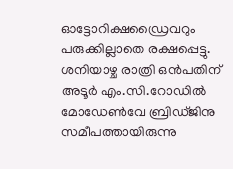ഓട്ടോറിക്ഷഡ്രൈവറും പരുക്കില്ലാതെ രക്ഷപ്പെട്ടു. ശനിയാഴ്ച രാത്രി ഒന്‍പതിന് അടൂര്‍ എം.സി.റോഡില്‍ മോഡേണ്‍വേ ബ്രിഡ്ജിനു സമീപത്തായിരുന്നു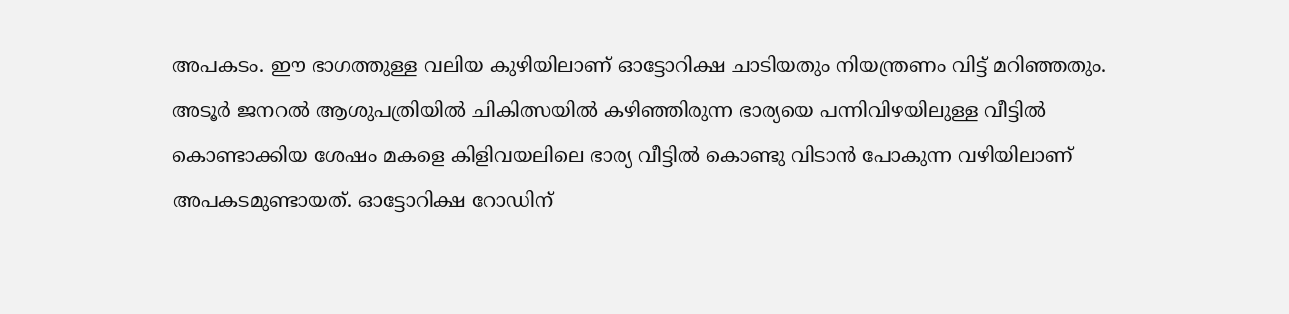അപകടം. ഈ ഭാഗത്തുള്ള വലിയ കുഴിയിലാണ് ഓട്ടോറിക്ഷ ചാടിയതും നിയന്ത്രണം വിട്ട് മറിഞ്ഞതും. അടൂര്‍ ജനറല്‍ ആശുപത്രിയില്‍ ചികിത്സയില്‍ കഴിഞ്ഞിരുന്ന ഭാര്യയെ പന്നിവിഴയിലുള്ള വീട്ടില്‍ കൊണ്ടാക്കിയ ശേഷം മകളെ കിളിവയലിലെ ഭാര്യ വീട്ടില്‍ കൊണ്ടു വിടാന്‍ പോകുന്ന വഴിയിലാണ് അപകടമുണ്ടായത്. ഓട്ടോറിക്ഷ റോഡിന്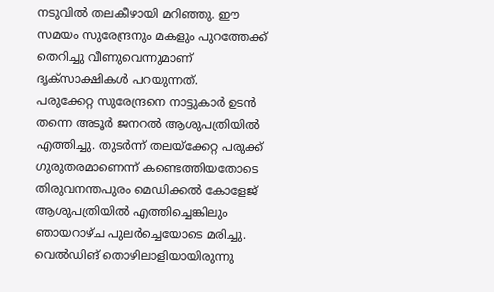നടുവില്‍ തലകീഴായി മറിഞ്ഞു. ഈ സമയം സുരേന്ദ്രനും മകളും പുറത്തേക്ക് തെറിച്ചു വീണുവെന്നുമാണ് ദൃക്‌സാക്ഷികള്‍ പറയുന്നത്.
പരുക്കേറ്റ സുരേന്ദ്രനെ നാട്ടുകാര്‍ ഉടന്‍ തന്നെ അടൂര്‍ ജനറല്‍ ആശുപത്രിയില്‍ എത്തിച്ചു. തുടര്‍ന്ന് തലയ്‌ക്കേറ്റ പരുക്ക് ഗുരുതരമാണെന്ന് കണ്ടെത്തിയതോടെ തിരുവനന്തപുരം മെഡിക്കല്‍ കോളേജ് ആശുപത്രിയില്‍ എത്തിച്ചെങ്കിലും ഞായറാഴ്ച പുലര്‍ച്ചെയോടെ മരിച്ചു. വെല്‍ഡിങ് തൊഴിലാളിയായിരുന്നു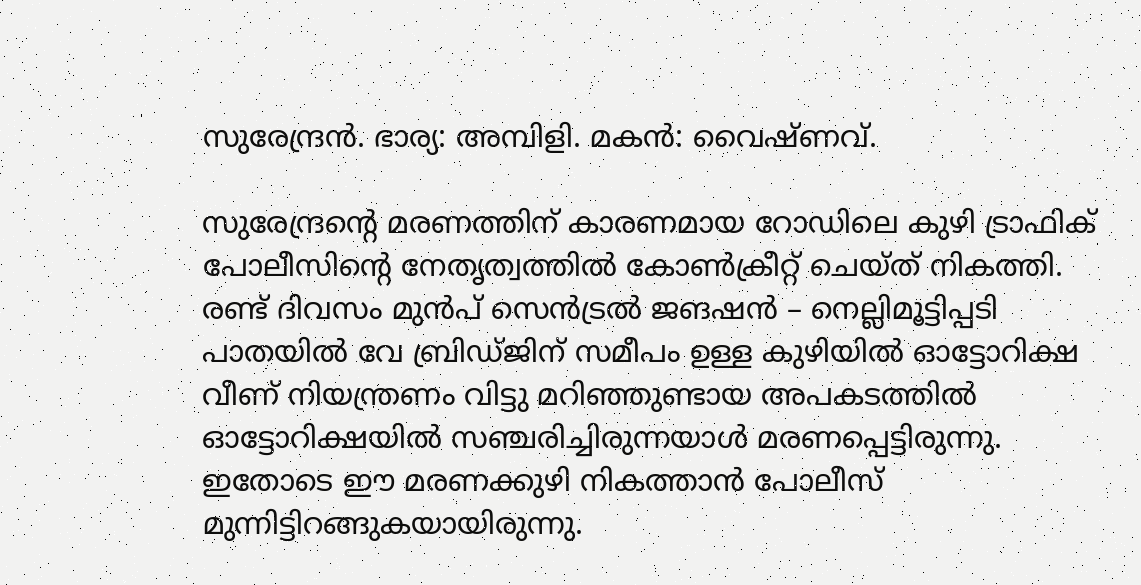സുരേന്ദ്രന്‍. ഭാര്യ: അമ്പിളി. മകന്‍: വൈഷ്ണവ്.

സുരേന്ദ്രന്റെ മരണത്തിന് കാരണമായ റോഡിലെ കുഴി ട്രാഫിക് പോലീസിന്റെ നേതൃത്വത്തില്‍ കോണ്‍ക്രീറ്റ് ചെയ്ത് നികത്തി. രണ്ട് ദിവസം മുന്‍പ് സെന്‍ട്രല്‍ ജങഷന്‍ – നെല്ലിമൂട്ടിപ്പടി പാതയില്‍ വേ ബ്രിഡ്ജിന് സമീപം ഉള്ള കുഴിയില്‍ ഓട്ടോറിക്ഷ വീണ് നിയന്ത്രണം വിട്ടു മറിഞ്ഞുണ്ടായ അപകടത്തില്‍ ഓട്ടോറിക്ഷയില്‍ സഞ്ചരിച്ചിരുന്നയാള്‍ മരണപ്പെട്ടിരുന്നു. ഇതോടെ ഈ മരണക്കുഴി നികത്താന്‍ പോലീസ് മുന്നിട്ടിറങ്ങുകയായിരുന്നു.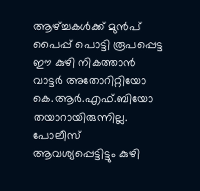ആഴ്ച്ചകള്‍ക്ക് മുന്‍പ് പൈപ്പ് പൊട്ടി രൂപപ്പെട്ട ഈ കുഴി നികത്താന്‍ വാട്ടര്‍ അതോറിറ്റിയോ കെ.ആര്‍.എഫ്.ബിയോ തയാറായിരുന്നില്ല. പോലീസ് ആവശ്യപ്പെട്ടിട്ടും കുഴി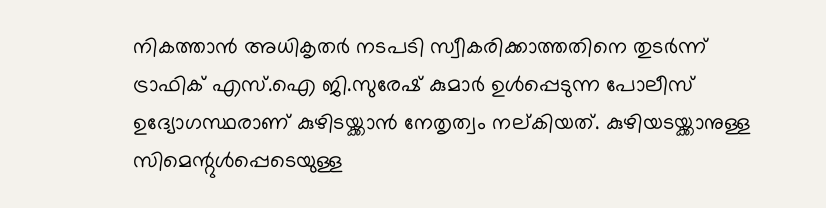നികത്താന്‍ അധികൃതര്‍ നടപടി സ്വീകരിക്കാത്തതിനെ തുടര്‍ന്ന് ട്രാഫിക് എസ്.ഐ ജി.സുരേഷ് കുമാര്‍ ഉള്‍പ്പെടുന്ന പോലീസ് ഉദ്യോഗസ്ഥരാണ് കുഴിടയ്ക്കാന്‍ നേതൃത്വം നല്കിയത്. കുഴിയടയ്ക്കാനുള്ള സിമെന്റുള്‍പ്പെടെയുള്ള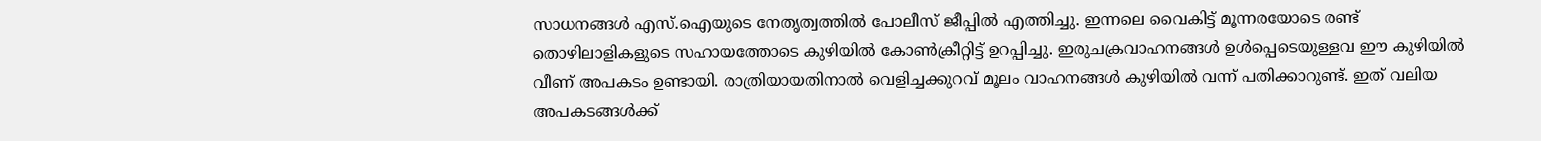സാധനങ്ങള്‍ എസ്.ഐയുടെ നേതൃത്വത്തില്‍ പോലീസ് ജീപ്പില്‍ എത്തിച്ചു. ഇന്നലെ വൈകിട്ട് മൂന്നരയോടെ രണ്ട് തൊഴിലാളികളുടെ സഹായത്തോടെ കുഴിയില്‍ കോണ്‍ക്രീറ്റിട്ട് ഉറപ്പിച്ചു. ഇരുചക്രവാഹനങ്ങള്‍ ഉള്‍പ്പെടെയുള്ളവ ഈ കുഴിയില്‍ വീണ് അപകടം ഉണ്ടായി. രാത്രിയായതിനാല്‍ വെളിച്ചക്കുറവ് മൂലം വാഹനങ്ങള്‍ കുഴിയില്‍ വന്ന് പതിക്കാറുണ്ട്. ഇത് വലിയ അപകടങ്ങള്‍ക്ക്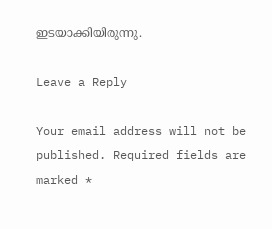ഇടയാക്കിയിരുന്നു.

Leave a Reply

Your email address will not be published. Required fields are marked *